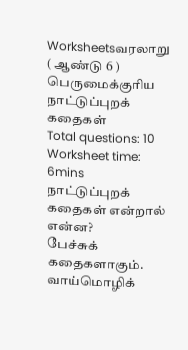Worksheetsவரலாறு ( ஆண்டு 6 ) பெருமைக்குரிய நாட்டுப்புறக் கதைகள்
Total questions: 10
Worksheet time: 6mins
நாட்டுப்புறக் கதைகள் என்றால் என்ன?
பேச்சுக் கதைகளாகும்.
வாய்மொழிக்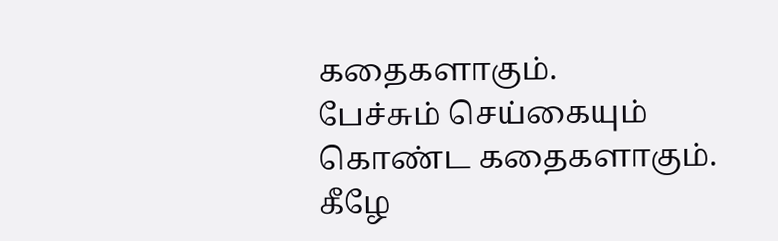கதைகளாகும்.
பேச்சும் செய்கையும் கொண்ட கதைகளாகும்.
கீழே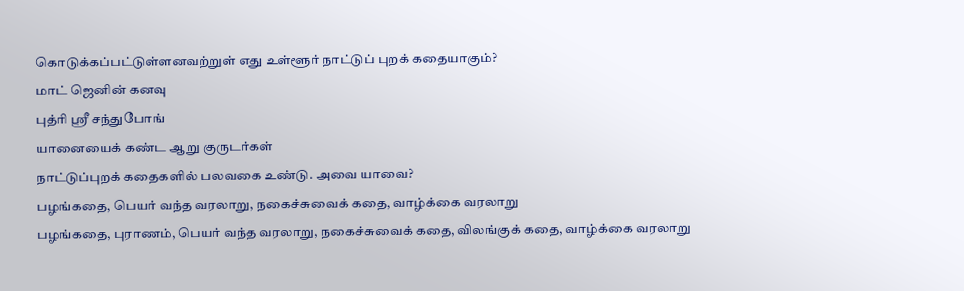கொடுக்கப்பட்டுள்ளனவற்றுள் எது உள்ளூர் நாட்டுப் புறக் கதையாகும்?
மாட் ஜெனின் கனவு
புத்ரி ஸ்ரீ சந்துபோங்
யானையைக் கண்ட ஆறு குருடர்கள்
நாட்டுப்புறக் கதைகளில் பலவகை உண்டு. அவை யாவை?
பழங்கதை, பெயர் வந்த வரலாறு, நகைச்சுவைக் கதை, வாழ்க்கை வரலாறு
பழங்கதை, புராணம், பெயர் வந்த வரலாறு, நகைச்சுவைக் கதை, விலங்குக் கதை, வாழ்க்கை வரலாறு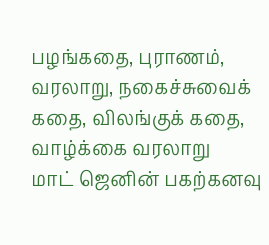பழங்கதை, புராணம், வரலாறு, நகைச்சுவைக் கதை, விலங்குக் கதை, வாழ்க்கை வரலாறு
மாட் ஜெனின் பகற்கனவு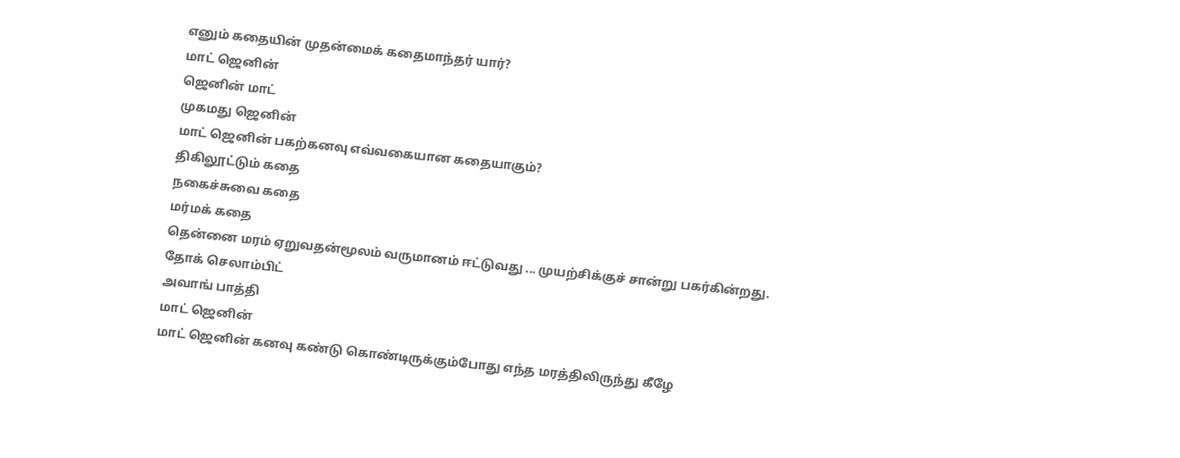எனும் கதையின் முதன்மைக் கதைமாந்தர் யார்?
மாட் ஜெனின்
ஜெனின் மாட்
முகமது ஜெனின்
மாட் ஜெனின் பகற்கனவு எவ்வகையான கதையாகும்?
திகிலூட்டும் கதை
நகைச்சுவை கதை
மர்மக் கதை
தென்னை மரம் ஏறுவதன்மூலம் வருமானம் ஈட்டுவது ... முயற்சிக்குச் சான்று பகர்கின்றது.
தோக் செலாம்பிட்
அவாங் பாத்தி
மாட் ஜெனின்
மாட் ஜெனின் கனவு கண்டு கொண்டிருக்கும்போது எந்த மரத்திலிருந்து கீழே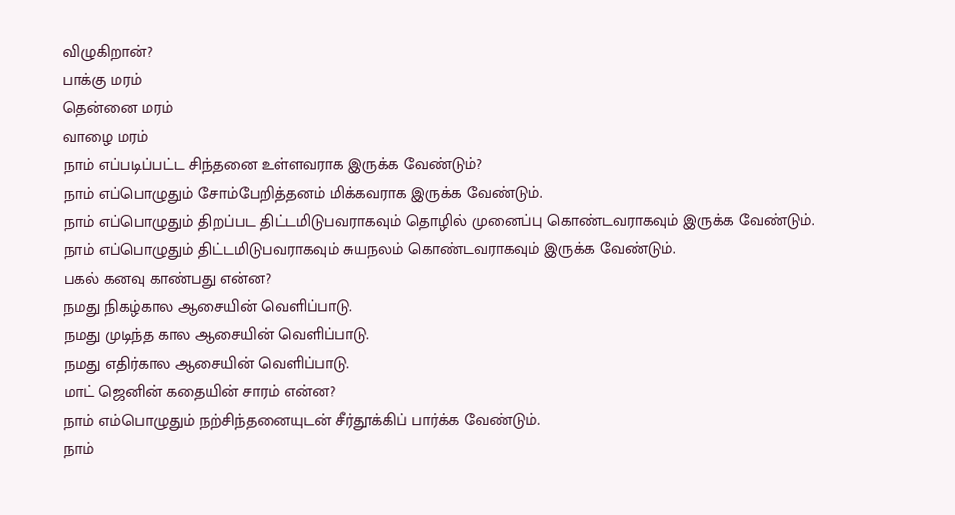விழுகிறான்?
பாக்கு மரம்
தென்னை மரம்
வாழை மரம்
நாம் எப்படிப்பட்ட சிந்தனை உள்ளவராக இருக்க வேண்டும்?
நாம் எப்பொழுதும் சோம்பேறித்தனம் மிக்கவராக இருக்க வேண்டும்.
நாம் எப்பொழுதும் திறப்பட திட்டமிடுபவராகவும் தொழில் முனைப்பு கொண்டவராகவும் இருக்க வேண்டும்.
நாம் எப்பொழுதும் திட்டமிடுபவராகவும் சுயநலம் கொண்டவராகவும் இருக்க வேண்டும்.
பகல் கனவு காண்பது என்ன?
நமது நிகழ்கால ஆசையின் வெளிப்பாடு.
நமது முடிந்த கால ஆசையின் வெளிப்பாடு.
நமது எதிர்கால ஆசையின் வெளிப்பாடு.
மாட் ஜெனின் கதையின் சாரம் என்ன?
நாம் எம்பொழுதும் நற்சிந்தனையுடன் சீர்தூக்கிப் பார்க்க வேண்டும்.
நாம்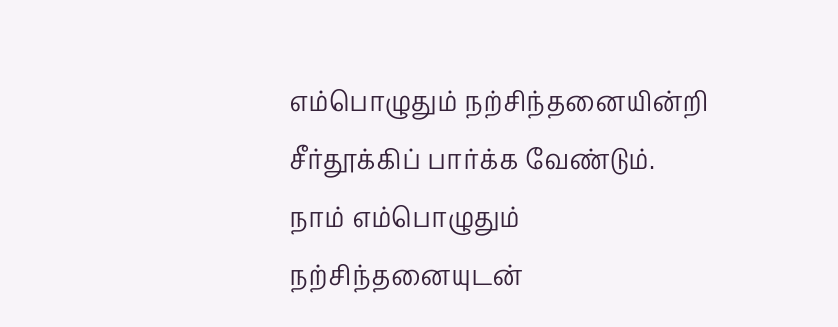எம்பொழுதும் நற்சிந்தனையின்றி சீர்தூக்கிப் பார்க்க வேண்டும்.
நாம் எம்பொழுதும் நற்சிந்தனையுடன்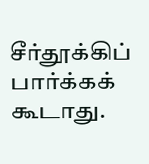சீர்தூக்கிப் பார்க்கக் கூடாது.